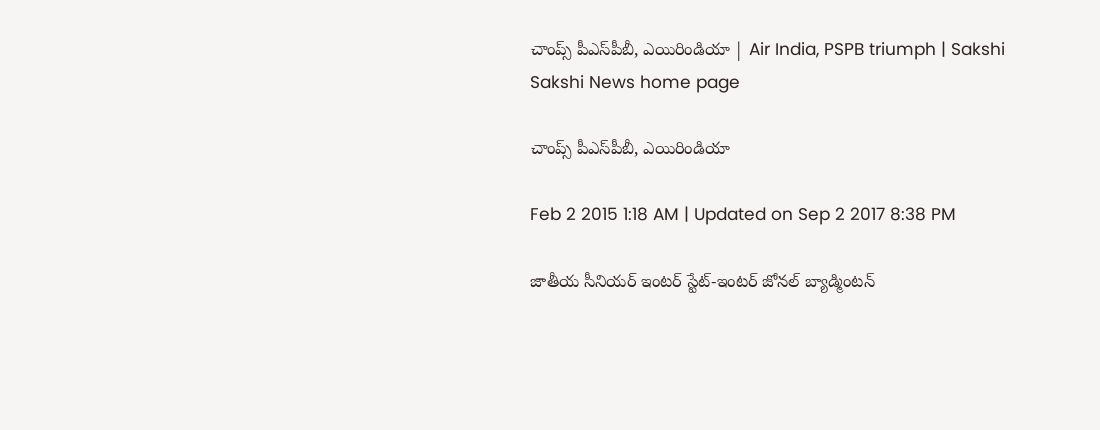చాంప్స్ పీఎస్‌పీబీ, ఎయిరిండియా | Air India, PSPB triumph | Sakshi
Sakshi News home page

చాంప్స్ పీఎస్‌పీబీ, ఎయిరిండియా

Feb 2 2015 1:18 AM | Updated on Sep 2 2017 8:38 PM

జాతీయ సీనియర్ ఇంటర్ స్టేట్-ఇంటర్ జోనల్ బ్యాడ్మింటన్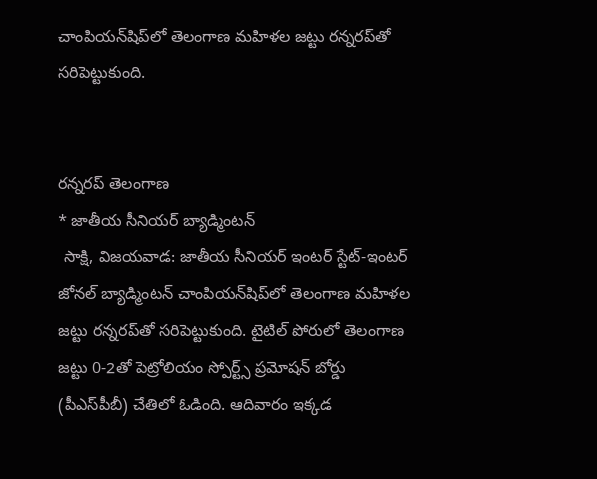చాంపియన్‌షిప్‌లో తెలంగాణ మహిళల జట్టు రన్నరప్‌తో సరిపెట్టుకుంది.


రన్నరప్ తెలంగాణ
* జాతీయ సీనియర్ బ్యాడ్మింటన్
 సాక్షి, విజయవాడ: జాతీయ సీనియర్ ఇంటర్ స్టేట్-ఇంటర్ జోనల్ బ్యాడ్మింటన్ చాంపియన్‌షిప్‌లో తెలంగాణ మహిళల జట్టు రన్నరప్‌తో సరిపెట్టుకుంది. టైటిల్ పోరులో తెలంగాణ జట్టు 0-2తో పెట్రోలియం స్పోర్ట్స్ ప్రమోషన్ బోర్డు (పీఎస్‌పీబీ) చేతిలో ఓడింది. ఆదివారం ఇక్కడ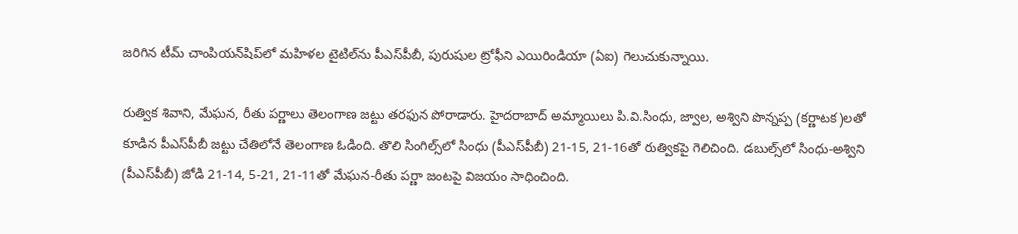జరిగిన టీమ్ చాంపియన్‌షిప్‌లో మహిళల టైటిల్‌ను పీఎస్‌పీబీ, పురుషుల ట్రోఫీని ఎయిరిండియా (ఏఐ) గెలుచుకున్నాయి.

రుత్విక శివాని, మేఘన, రీతు పర్ణాలు తెలంగాణ జట్టు తరఫున పోరాడారు. హైదరాబాద్ అమ్మాయిలు పి.వి.సింధు, జ్వాల, అశ్విని పొన్నప్ప (కర్ణాటక)లతో కూడిన పీఎస్‌పీబీ జట్టు చేతిలోనే తెలంగాణ ఓడింది. తొలి సింగిల్స్‌లో సింధు (పీఎస్‌పీబీ) 21-15, 21-16తో రుత్వికపై గెలిచింది. డబుల్స్‌లో సింధు-అశ్విని (పీఎస్‌పీబీ) జోడి 21-14, 5-21, 21-11తో మేఘన-రీతు పర్ణా జంటపై విజయం సాధించింది.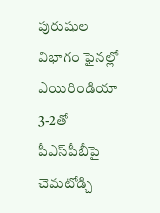పురుషుల విభాగం ఫైనల్లో ఎయిరిండియా 3-2తో పీఎస్‌పీబీపై చెమటోడ్చి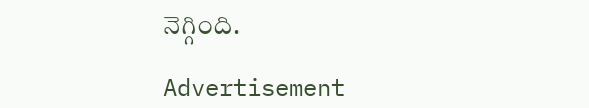నెగ్గింది.

Advertisement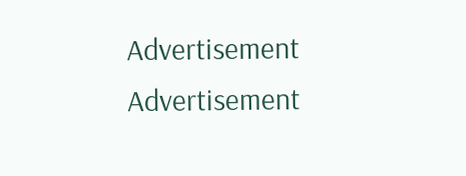Advertisement
Advertisement